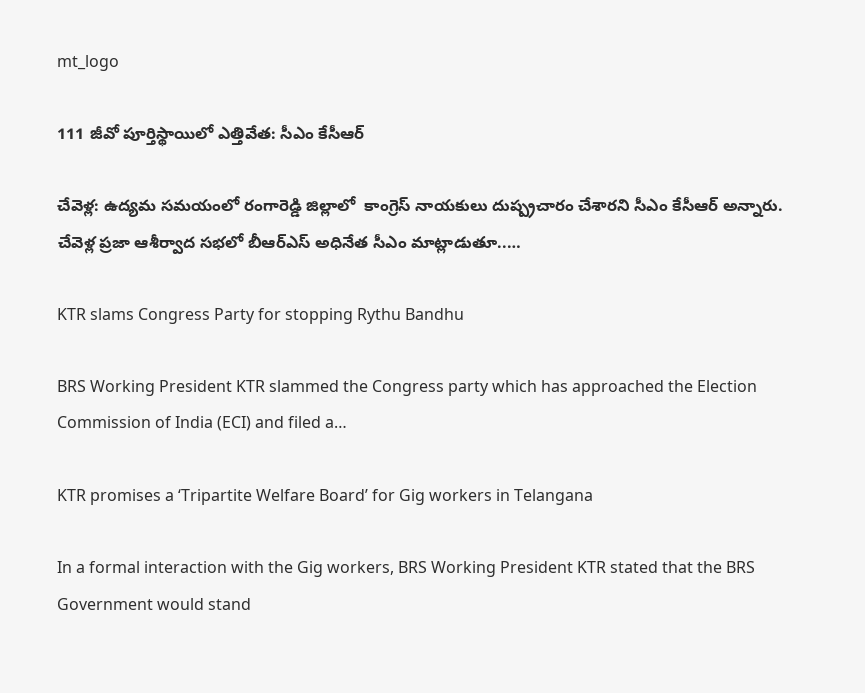mt_logo

111 జీవో పూర్తిస్థాయిలో ఎత్తివేత: సీఎం కేసీఆర్

చేవెళ్ల: ఉద్యమ సమయంలో రంగారెడ్డి జిల్లాలో  కాంగ్రెస్ నాయకులు దుష్ప్రచారం చేశారని సీఎం కేసీఆర్ అన్నారు. చేవెళ్ల ప్రజా ఆశీర్వాద సభలో బీఆర్ఎస్ అధినేత సీఎం మాట్లాడుతూ..…

KTR slams Congress Party for stopping Rythu Bandhu

BRS Working President KTR slammed the Congress party which has approached the Election Commission of India (ECI) and filed a…

KTR promises a ‘Tripartite Welfare Board’ for Gig workers in Telangana

In a formal interaction with the Gig workers, BRS Working President KTR stated that the BRS Government would stand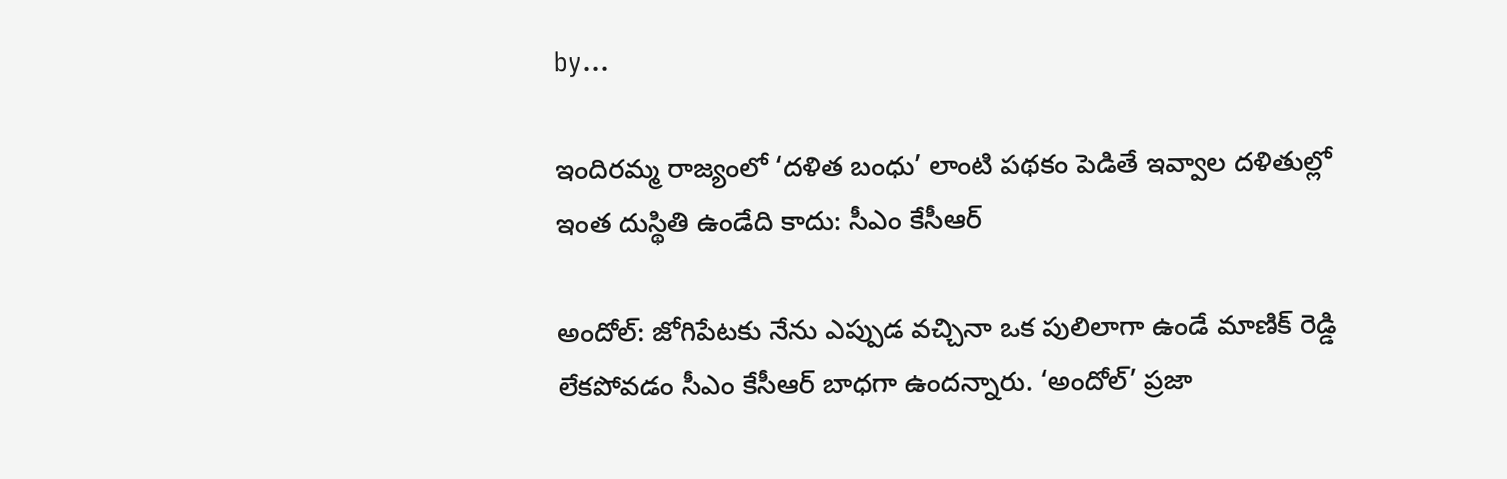by…

ఇందిరమ్మ రాజ్యంలో ‘దళిత బంధు’ లాంటి పథకం పెడితే ఇవ్వాల దళితుల్లో ఇంత దుస్థితి ఉండేది కాదు: సీఎం కేసీఆర్

అందోల్: జోగిపేటకు నేను ఎప్పుడ వచ్చినా ఒక పులిలాగా ఉండే మాణిక్ రెడ్డి లేకపోవడం సీఎం కేసీఆర్ బాధగా ఉందన్నారు. ‘అందోల్’ ప్రజా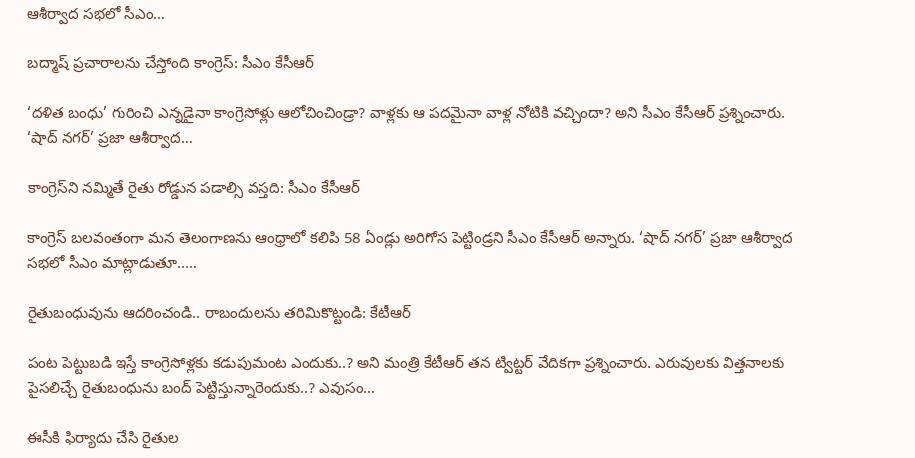ఆశీర్వాద సభలో సీఎం…

బద్మాష్ ప్రచారాలను చేస్తోంది కాంగ్రెస్: సీఎం కేసీఆర్

‘దళిత బంధు’ గురించి ఎన్నడైనా కాంగ్రెసోళ్లు ఆలోచించిండ్రా? వాళ్లకు ఆ పదమైనా వాళ్ల నోటికి వచ్చిందా? అని సీఎం కేసీఆర్ ప్రశ్నించారు. ‘షాద్ నగర్’ ప్రజా ఆశీర్వాద…

కాంగ్రెస్‌ని నమ్మితే రైతు రోడ్డున పడాల్సి వస్తది: సీఎం కేసీఆర్

కాంగ్రెస్ బలవంతంగా మన తెలంగాణను ఆంధ్రాలో కలిపి 58 ఏండ్లు అరిగోస పెట్టిండ్రని సీఎం కేసీఆర్ అన్నారు. ‘షాద్ నగర్’ ప్రజా ఆశీర్వాద సభలో సీఎం మాట్లాడుతూ..…

రైతుబంధువును ఆదరించండి.. రాబందులను తరిమికొట్టండి: కేటీఆర్

పంట పెట్టుబడి ఇస్తే కాంగ్రెసోళ్లకు కడుపుమంట ఎందుకు..? అని మంత్రి కేటీఆర్ తన ట్విట్టర్ వేదికగా ప్రశ్నించారు. ఎరువులకు విత్తనాలకు పైసలిచ్చే రైతుబంధును బంద్ పెట్టిస్తున్నారెందుకు..? ఎవుసం…

ఈసీకి ఫిర్యాదు చేసి రైతుల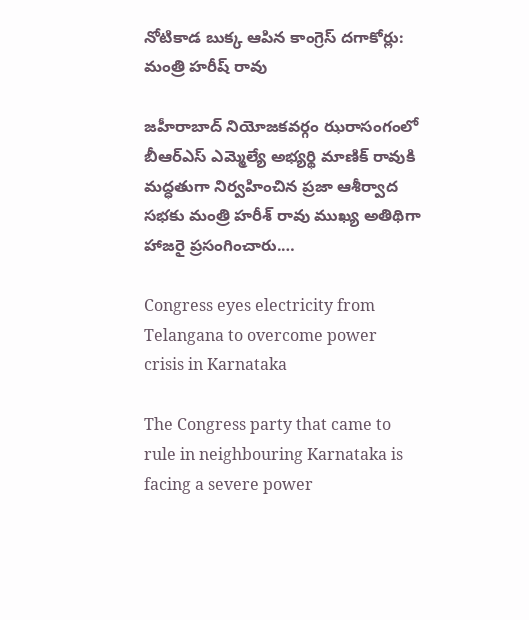నోటికాడ బుక్క ఆపిన కాంగ్రెస్ దగాకోర్లు: మంత్రి హరీష్ రావు

జహీరాబాద్ నియోజకవర్గం ఝరాసంగంలో బీఆర్ఎస్ ఎమ్మెల్యే అభ్యర్థి మాణిక్ రావుకి మద్ధతుగా నిర్వహించిన ప్రజా ఆశీర్వాద సభకు మంత్రి హరీశ్ రావు ముఖ్య అతిథిగా హాజరై ప్రసంగించారు.…

Congress eyes electricity from Telangana to overcome power crisis in Karnataka

The Congress party that came to rule in neighbouring Karnataka is facing a severe power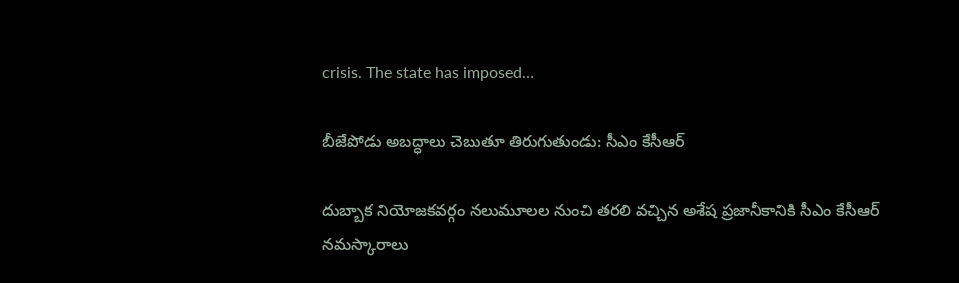crisis. The state has imposed…

బీజేపోడు అబద్ధాలు చెబుతూ తిరుగుతుండు: సీఎం కేసీఆర్

దుబ్బాక నియోజకవర్గం నలుమూలల నుంచి తరలి వచ్చిన అశేష ప్రజానీకానికి సీఎం కేసీఆర్ నమస్కారాలు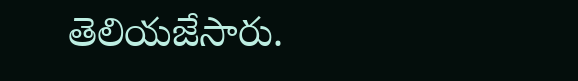తెలియజేసారు.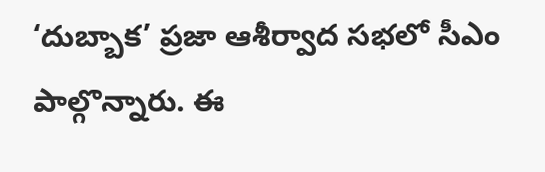‘దుబ్బాక’ ప్రజా ఆశీర్వాద సభలో సీఎం పాల్గొన్నారు. ఈ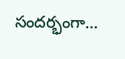సందర్భంగా…